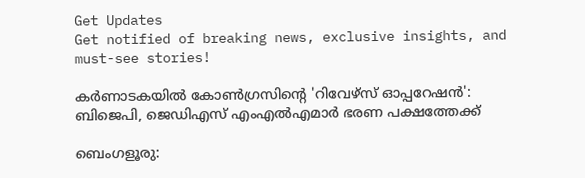Get Updates
Get notified of breaking news, exclusive insights, and must-see stories!

കർണാടകയില്‍ കോണ്‍ഗ്രസിന്റെ 'റിവേഴ്സ് ഓപ്പറേഷന്‍': ബിജെപി, ജെഡിഎസ് എംഎല്‍എമാർ ഭരണ പക്ഷത്തേക്ക്

ബെംഗളൂരു: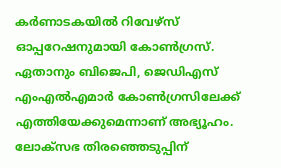കർണാടകയില്‍ റിവേഴ്സ് ഓപ്പറേഷനുമായി കോണ്‍ഗ്രസ്. ഏതാനും ബിജെപി, ജെഡിഎസ് എംഎല്‍എമാർ കോണ്‍ഗ്രസിലേക്ക് എത്തിയേക്കുമെന്നാണ് അഭ്യൂഹം. ലോക്സഭ തിരഞ്ഞെടുപ്പിന്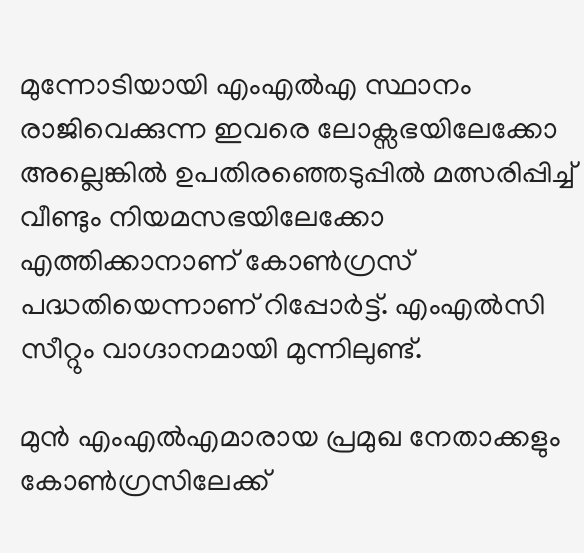മുന്നോടിയായി എംഎല്‍എ സ്ഥാനം രാജിവെക്കുന്ന ഇവരെ ലോക്സഭയിലേക്കോ അല്ലെങ്കില്‍ ഉപതിരഞ്ഞെടുപ്പില്‍ മത്സരിപ്പിച്ച് വീണ്ടും നിയമസഭയിലേക്കോ എത്തിക്കാനാണ് കോണ്‍ഗ്രസ് പദ്ധതിയെന്നാണ് റിപ്പോർട്ട്. എംഎല്‍സി സീറ്റും വാഗ്ദാനമായി മുന്നിലുണ്ട്.

മുന്‍ എംഎല്‍എമാരായ പ്രമുഖ നേതാക്കളും കോണ്‍ഗ്രസിലേക്ക്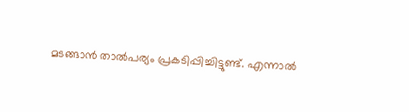മടങ്ങാന്‍ താല്‍പര്യം പ്രകടിപ്പിച്ചിട്ടുണ്ട്. എന്നാല്‍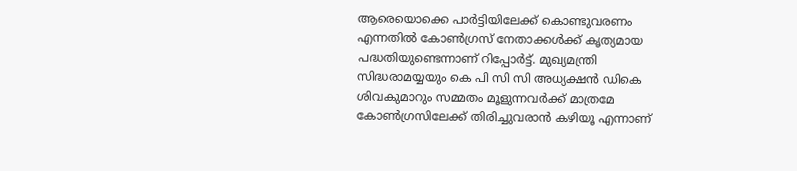ആരെയൊക്കെ പാർട്ടിയിലേക്ക് കൊണ്ടുവരണം എന്നതില്‍ കോണ്‍ഗ്രസ് നേതാക്കള്‍ക്ക് കൃത്യമായ പദ്ധതിയുണ്ടെന്നാണ് റിപ്പോർട്ട്. മുഖ്യമന്ത്രി സിദ്ധരാമയ്യയും കെ പി സി സി അധ്യക്ഷൻ ഡികെ ശിവകുമാറും സമ്മതം മൂളുന്നവർക്ക് മാത്രമേ കോണ്‍ഗ്രസിലേക്ക് തിരിച്ചുവരാൻ കഴിയൂ എന്നാണ്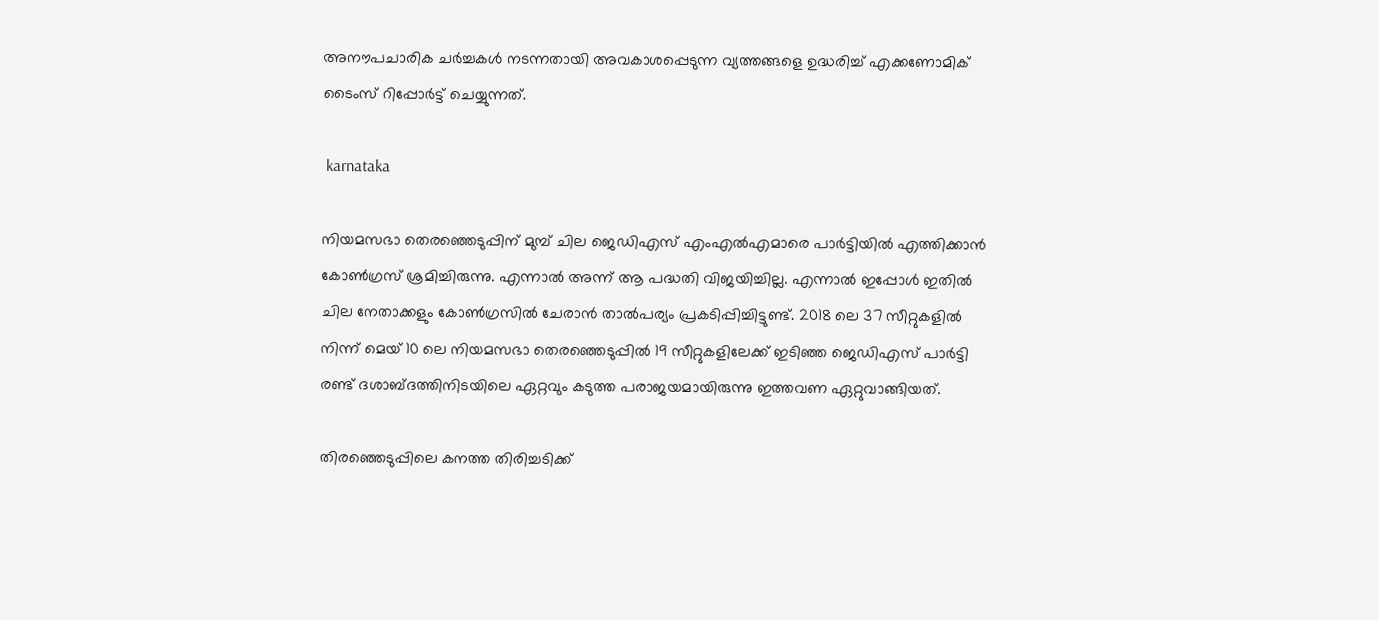അനൗപചാരിക ചർച്ചകൾ നടന്നതായി അവകാശപ്പെടുന്ന വ്യത്തങ്ങളെ ഉദ്ധരിച്ച് എക്കണോമിക് ടൈംസ് റിപ്പോർട്ട് ചെയ്യുന്നത്.

 karnataka

നിയമസഭാ തെരഞ്ഞെടുപ്പിന് മുമ്പ് ചില ജെഡിഎസ് എംഎല്‍എമാരെ പാർട്ടിയില്‍ എത്തിക്കാന്‍ കോണ്‍ഗ്രസ് ശ്രമിച്ചിരുന്നു. എന്നാല്‍ അന്ന് ആ പദ്ധതി വിജയിച്ചില്ല. എന്നാല്‍ ഇപ്പോള്‍ ഇതില്‍ ചില നേതാക്കളും കോണ്‍ഗ്രസില്‍ ചേരാന്‍ താല്‍പര്യം പ്രകടിപ്പിച്ചിട്ടുണ്ട്. 2018 ലെ 37 സീറ്റുകളിൽ നിന്ന് മെയ് 10 ലെ നിയമസഭാ തെരഞ്ഞെടുപ്പിൽ 19 സീറ്റുകളിലേക്ക് ഇടിഞ്ഞ ജെഡിഎസ് പാർട്ടി രണ്ട് ദശാബ്ദത്തിനിടയിലെ ഏറ്റവും കടുത്ത പരാജയമായിരുന്നു ഇത്തവണ ഏറ്റുവാങ്ങിയത്.

തിരഞ്ഞെടുപ്പിലെ കനത്ത തിരിച്ചടിക്ക്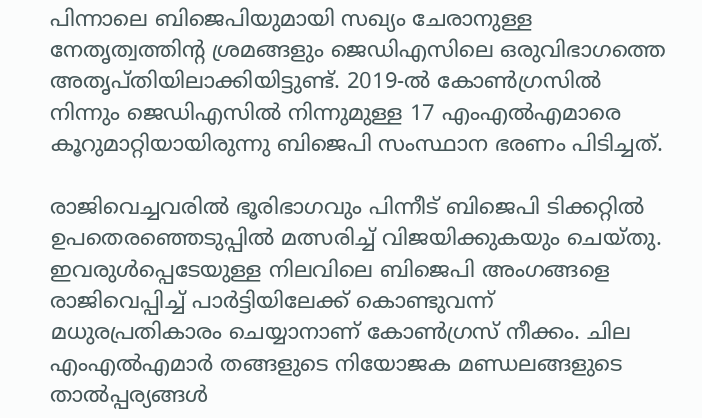പിന്നാലെ ബിജെപിയുമായി സഖ്യം ചേരാനുള്ള നേതൃത്വത്തിന്റ ശ്രമങ്ങളും ജെഡിഎസിലെ ഒരുവിഭാഗത്തെ അതൃപ്തിയിലാക്കിയിട്ടുണ്ട്. 2019-ൽ കോൺഗ്രസിൽ നിന്നും ജെഡിഎസിൽ നിന്നുമുള്ള 17 എം‌എൽ‌എമാരെ കൂറുമാറ്റിയായിരുന്നു ബിജെപി സംസ്ഥാന ഭരണം പിടിച്ചത്.

രാജിവെച്ചവരിൽ ഭൂരിഭാഗവും പിന്നീട് ബിജെപി ടിക്കറ്റിൽ ഉപതെരഞ്ഞെടുപ്പിൽ മത്സരിച്ച് വിജയിക്കുകയും ചെയ്തു. ഇവരുള്‍പ്പെടേയുള്ള നിലവിലെ ബിജെപി അംഗങ്ങളെ രാജിവെപ്പിച്ച് പാർട്ടിയിലേക്ക് കൊണ്ടുവന്ന് മധുരപ്രതികാരം ചെയ്യാനാണ് കോണ്‍ഗ്രസ് നീക്കം. ചില എംഎൽഎമാർ തങ്ങളുടെ നിയോജക മണ്ഡലങ്ങളുടെ താൽപ്പര്യങ്ങൾ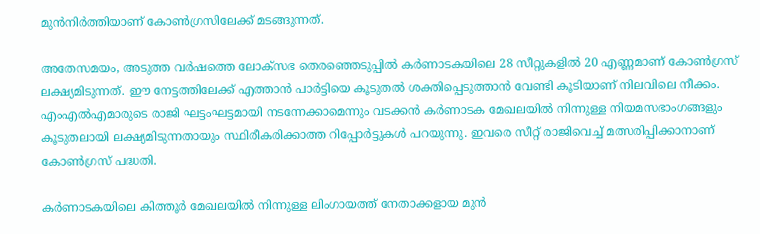മുൻനിർത്തിയാണ് കോണ്‍ഗ്രസിലേക്ക് മടങ്ങുന്നത്.

അതേസമയം, അടുത്ത വർഷത്തെ ലോക്സഭ തെരഞ്ഞെടുപ്പിൽ കർണാടകയിലെ 28 സീറ്റുകളിൽ 20 എണ്ണമാണ് കോണ്‍ഗ്രസ് ലക്ഷ്യമിടുന്നത്. ഈ നേട്ടത്തിലേക്ക് എത്താന്‍ പാർട്ടിയെ കൂടുതല്‍ ശക്തിപ്പെടുത്താന്‍ വേണ്ടി കൂടിയാണ് നിലവിലെ നീക്കം. എംഎൽഎമാരുടെ രാജി ഘട്ടംഘട്ടമായി നടന്നേക്കാമെന്നും വടക്കൻ കർണാടക മേഖലയിൽ നിന്നുള്ള നിയമസഭാംഗങ്ങളും കൂടുതലായി ലക്ഷ്യമിടുന്നതായും സ്ഥിരീകരിക്കാത്ത റിപ്പോർട്ടുകൾ പറയുന്നു. ഇവരെ സീറ്റ് രാജിവെച്ച് മത്സരിപ്പിക്കാനാണ് കോൺഗ്രസ് പദ്ധതി.

കർണാടകയിലെ കിത്തൂർ മേഖലയിൽ നിന്നുള്ള ലിംഗായത്ത് നേതാക്കളായ മുൻ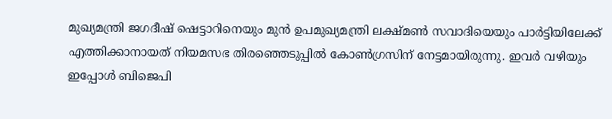മുഖ്യമന്ത്രി ജഗദീഷ് ഷെട്ടാറിനെയും മുൻ ഉപമുഖ്യമന്ത്രി ലക്ഷ്മൺ സവാദിയെയും പാർട്ടിയിലേക്ക് എത്തിക്കാനായത് നിയമസഭ തിരഞ്ഞെടുപ്പില്‍ കോണ്‍ഗ്രസിന് നേട്ടമായിരുന്നു. ഇവർ വഴിയും ഇപ്പോള്‍ ബിജെപി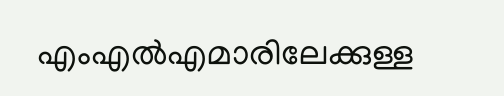എംഎല്‍എമാരിലേക്കുള്ള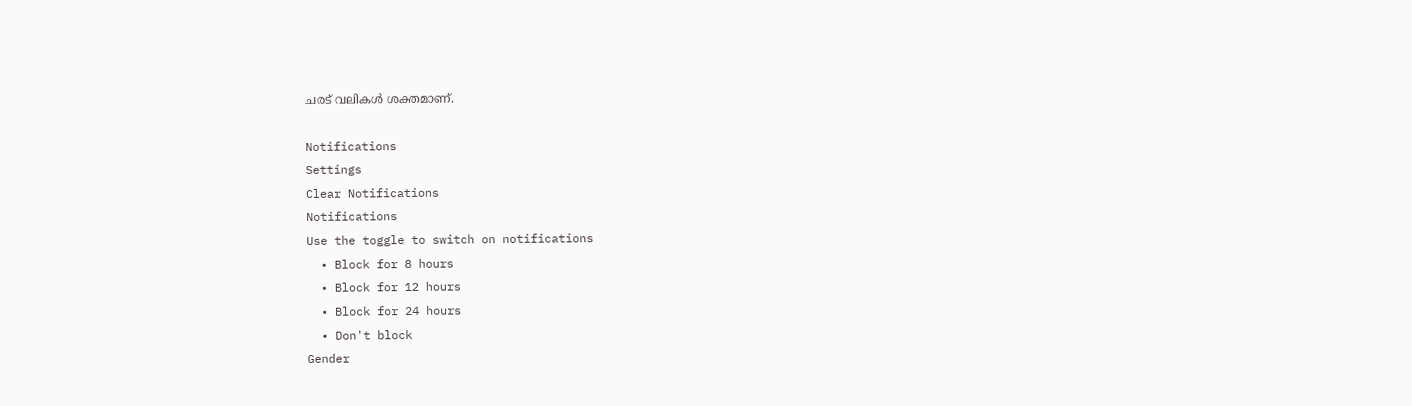ചരട് വലികള്‍ ശക്തമാണ്.

Notifications
Settings
Clear Notifications
Notifications
Use the toggle to switch on notifications
  • Block for 8 hours
  • Block for 12 hours
  • Block for 24 hours
  • Don't block
Gender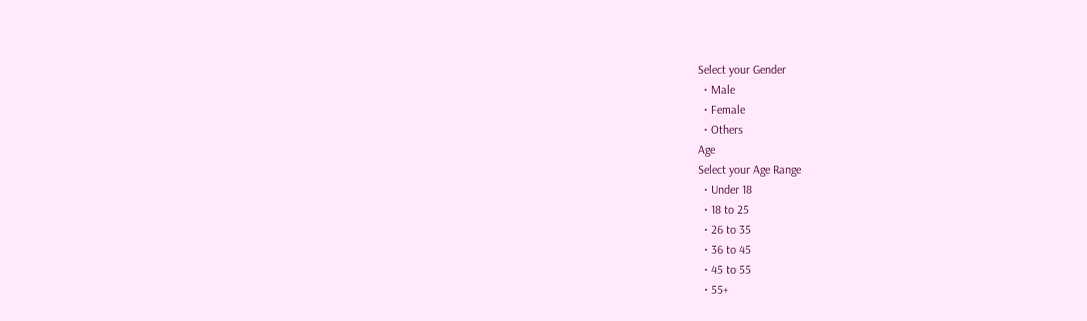Select your Gender
  • Male
  • Female
  • Others
Age
Select your Age Range
  • Under 18
  • 18 to 25
  • 26 to 35
  • 36 to 45
  • 45 to 55
  • 55+